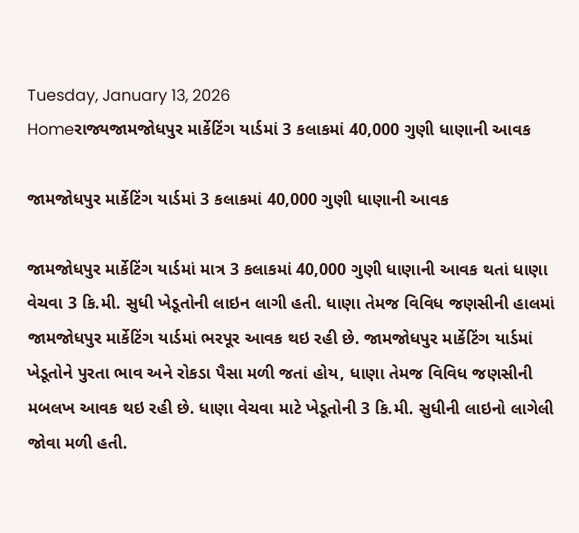Tuesday, January 13, 2026
Homeરાજ્યજામજોધપુર માર્કેટિંગ યાર્ડમાં 3 કલાકમાં 40,000 ગુણી ધાણાની આવક

જામજોધપુર માર્કેટિંગ યાર્ડમાં 3 કલાકમાં 40,000 ગુણી ધાણાની આવક

જામજોધપુર માર્કેટિંગ યાર્ડમાં માત્ર 3 કલાકમાં 40,000 ગુણી ધાણાની આવક થતાં ધાણા વેચવા 3 કિ.મી. સુધી ખેડૂતોની લાઇન લાગી હતી. ધાણા તેમજ વિવિધ જણસીની હાલમાં જામજોધપુર માર્કેટિંગ યાર્ડમાં ભરપૂર આવક થઇ રહી છે. જામજોધપુર માર્કેટિંગ યાર્ડમાં ખેડૂતોને પુરતા ભાવ અને રોકડા પૈસા મળી જતાં હોય, ધાણા તેમજ વિવિધ જણસીની મબલખ આવક થઇ રહી છે. ધાણા વેચવા માટે ખેડૂતોની 3 કિ.મી. સુધીની લાઇનો લાગેલી જોવા મળી હતી.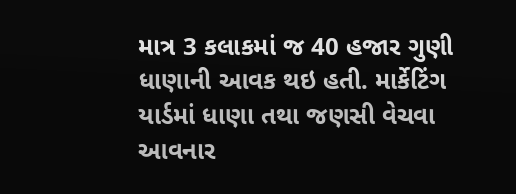માત્ર 3 કલાકમાં જ 40 હજાર ગુણી ધાણાની આવક થઇ હતી. માર્કેટિંગ યાર્ડમાં ધાણા તથા જણસી વેચવા આવનાર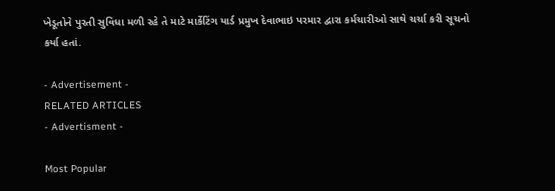ખેડૂતોને પુરતી સુવિધા મળી રહે તે માટે માર્કેટિંગ યાર્ડ પ્રમુખ દેવાભાઇ પરમાર દ્વારા કર્મચારીઓ સાથે ચર્ચા કરી સૂચનો કર્યા હતાં.

- Advertisement -
RELATED ARTICLES
- Advertisment -

Most Popular